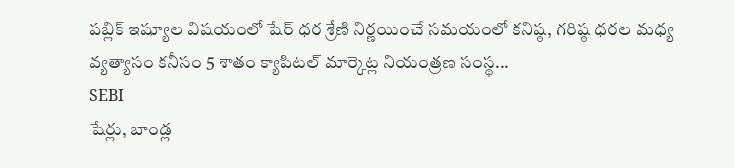పబ్లిక్ ఇష్యూల విషయంలో షేర్ ధర శ్రేణి నిర్ణయించే సమయంలో కనిష్ఠ, గరిష్ఠ ధరల మధ్య వ్యత్యాసం కనీసం 5 శాతం క్యాపిటల్ మార్కెట్ల నియంత్రణ సంస్థ...
SEBI
షేర్లు, బాండ్ల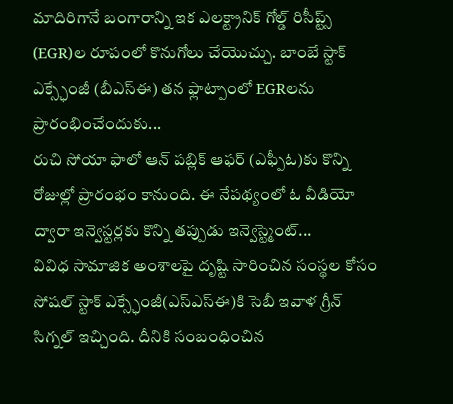మాదిరిగానే బంగారాన్ని ఇక ఎలక్ట్రానిక్ గోల్డ్ రిసీప్ట్స్ (EGR)ల రూపంలో కొనుగోలు చేయొచ్చు. బాంబే స్టాక్ ఎక్స్ఛేంజీ (బీఎస్ఈ) తన ఫ్లాట్పాంలో EGRలను ప్రారంభించేందుకు...
రుచి సోయా ఫాలో ఆన్ పబ్లిక్ ఆఫర్ (ఎఫ్పీఓ)కు కొన్ని రోజుల్లో ప్రారంభం కానుంది. ఈ నేపథ్యంలో ఓ వీడియో ద్వారా ఇన్వెస్టర్లకు కొన్ని తప్పుడు ఇన్వెస్ట్మెంట్...
వివిధ సామాజిక అంశాలపై దృష్టి సారించిన సంస్థల కోసం సోషల్ స్టాక్ ఎక్స్ఛేంజీ(ఎస్ఎస్ఈ)కి సెబీ ఇవాళ గ్రీన్ సిగ్నల్ ఇచ్చింది. దీనికి సంబంధించిన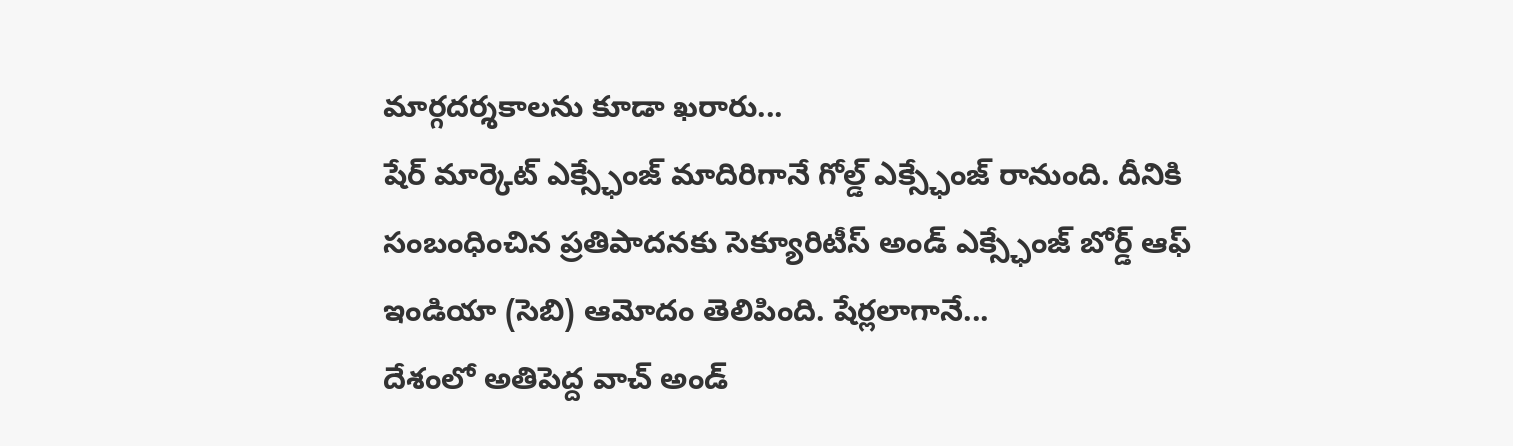మార్గదర్శకాలను కూడా ఖరారు...
షేర్ మార్కెట్ ఎక్స్ఛేంజ్ మాదిరిగానే గోల్డ్ ఎక్స్ఛేంజ్ రానుంది. దీనికి సంబంధించిన ప్రతిపాదనకు సెక్యూరిటీస్ అండ్ ఎక్స్ఛేంజ్ బోర్డ్ ఆఫ్ ఇండియా (సెబి) ఆమోదం తెలిపింది. షేర్లలాగానే...
దేశంలో అతిపెద్ద వాచ్ అండ్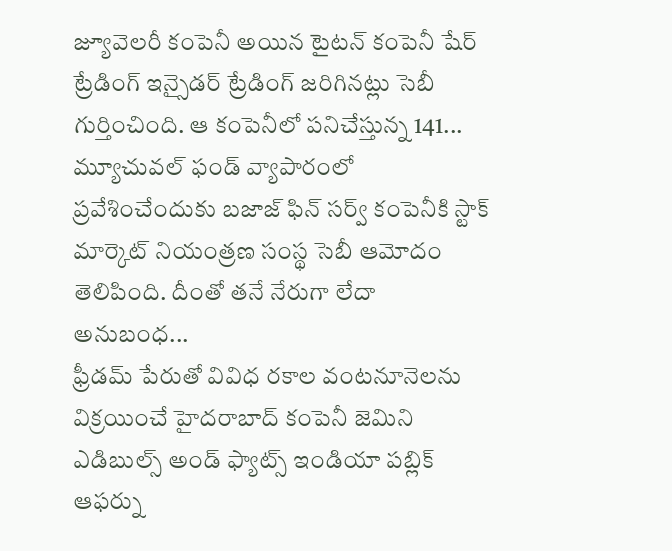జ్యూవెలరీ కంపెనీ అయిన టైటన్ కంపెనీ షేర్ ట్రేడింగ్ ఇన్సైడర్ ట్రేడింగ్ జరిగినట్లు సెబీ గుర్తించింది. ఆ కంపెనీలో పనిచేస్తున్న 141...
మ్యూచువల్ ఫండ్ వ్యాపారంలో ప్రవేశించేందుకు బజాజ్ ఫిన్ సర్వ్ కంపెనీకి స్టాక్ మార్కెట్ నియంత్రణ సంస్థ సెబీ ఆమోదం తెలిపింది. దీంతో తనే నేరుగా లేదా అనుబంధ...
ఫ్రీడమ్ పేరుతో వివిధ రకాల వంటనూనెలను విక్రయించే హైదరాబాద్ కంపెనీ జెమిని ఎడిబుల్స్ అండ్ ఫ్యాట్స్ ఇండియా పబ్లిక్ ఆఫర్ను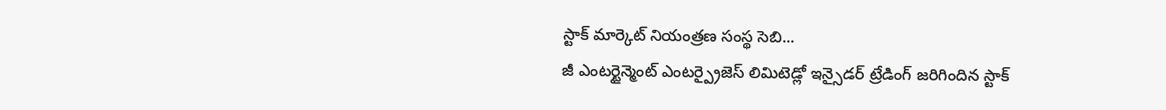స్టాక్ మార్కెట్ నియంత్రణ సంస్థ సెబి...
జీ ఎంటర్టైన్మెంట్ ఎంటర్ప్రైజెస్ లిమిటెడ్లో ఇన్సైడర్ ట్రేడింగ్ జరిగిందిన స్టాక్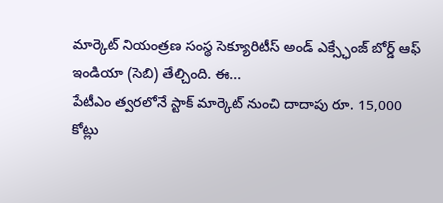మార్కెట్ నియంత్రణ సంస్థ సెక్యూరిటీస్ అండ్ ఎక్స్ఛేంజ్ బోర్డ్ ఆఫ్ ఇండియా (సెబి) తేల్చింది. ఈ...
పేటీఎం త్వరలోనే స్టాక్ మార్కెట్ నుంచి దాదాపు రూ. 15,000 కోట్లు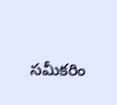సమీకరిం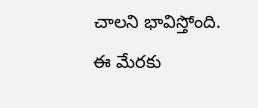చాలని భావిస్తోంది. ఈ మేరకు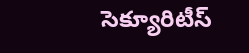సెక్యూరిటీస్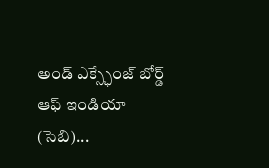అండ్ ఎక్స్ఛేంజ్ బోర్డ్ ఆఫ్ ఇండియా (సెబి)...